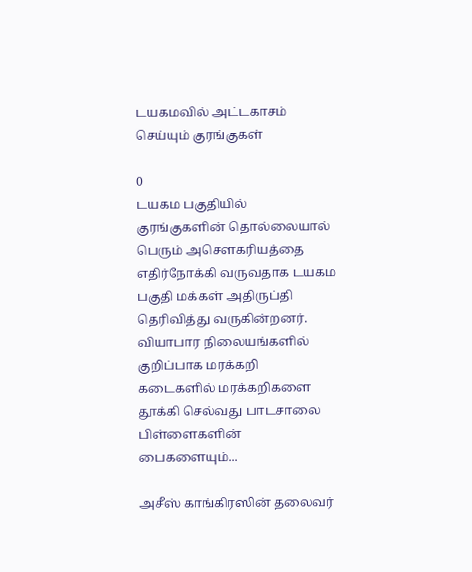டயகமவில் அட்டகாசம் செய்யும் குரங்குகள்

0
டயகம பகுதியில் குரங்குகளின் தொல்லையால் பெரும் அசௌகரியத்தை எதிர்நோக்கி வருவதாக டயகம பகுதி மக்கள் அதிருப்தி தெரிவித்து வருகின்றனர். வியாபார நிலையங்களில் குறிப்பாக மரக்கறி கடைகளில் மரக்கறிகளை தூக்கி செல்வது பாடசாலை பிள்ளைகளின் பைகளையும்...

அசீஸ் காங்கிரஸின் தலைவர்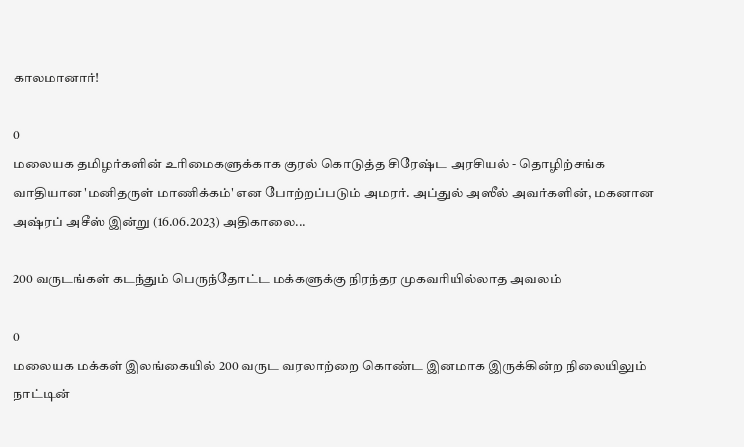காலமானார்!

0
மலையக தமிழர்களின் உரிமைகளுக்காக குரல் கொடுத்த சிரேஷ்ட அரசியல் - தொழிற்சங்க வாதியான 'மனிதருள் மாணிக்கம்' என போற்றப்படும் அமரர். அப்துல் அஸீல் அவர்களின், மகனான அஷ்ரப் அசீஸ் இன்று (16.06.2023) அதிகாலை...

200 வருடங்கள் கடந்தும் பெருந்தோட்ட மக்களுக்கு நிரந்தர முகவரியில்லாத அவலம்

0
மலையக மக்கள் இலங்கையில் 200 வருட வரலாற்றை கொண்ட இனமாக இருக்கின்ற நிலையிலும் நாட்டின்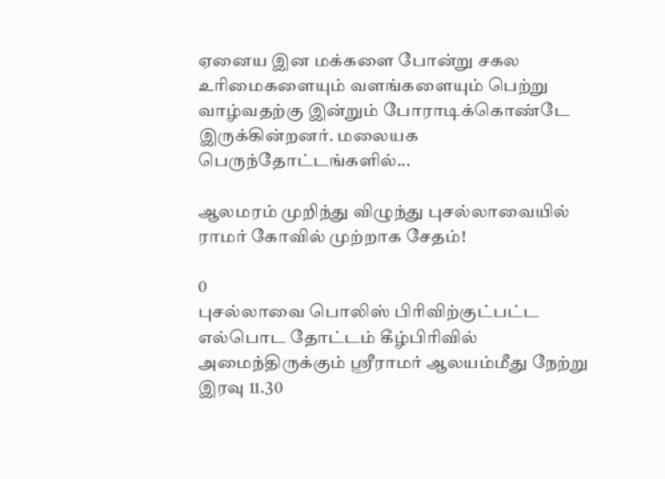ஏனைய இன மக்களை போன்று சகல உரிமைகளையும் வளங்களையும் பெற்று வாழ்வதற்கு இன்றும் போராடிக்கொண்டே இருக்கின்றனர். மலையக பெருந்தோட்டங்களில்...

ஆலமரம் முறிந்து விழுந்து புசல்லாவையில் ராமர் கோவில் முற்றாக சேதம்!

0
புசல்லாவை பொலிஸ் பிரிவிற்குட்பட்ட எல்பொட தோட்டம் கீழ்பிரிவில் அமைந்திருக்கும் ஶ்ரீராமர் ஆலயம்மீது நேற்று இரவு 11.30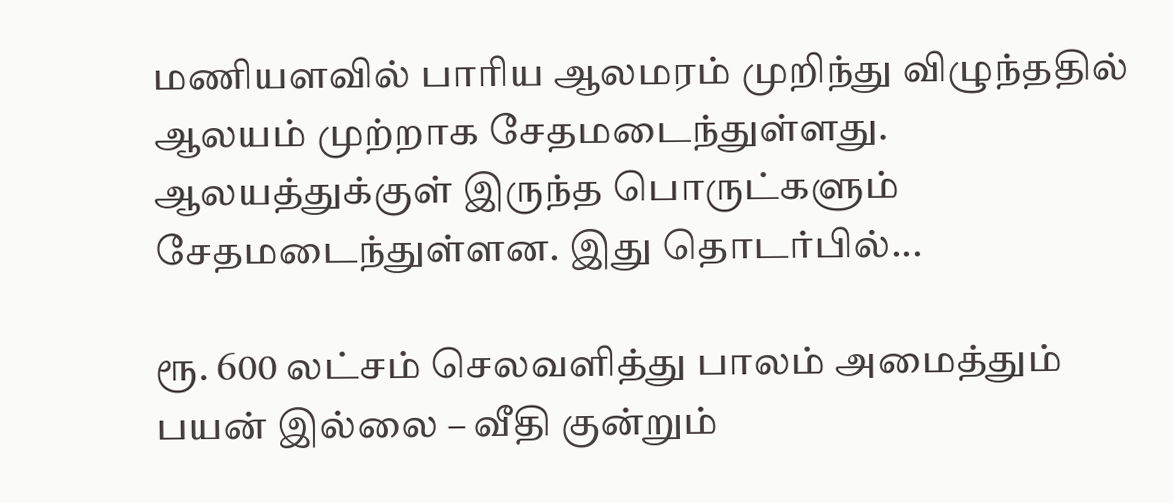மணியளவில் பாரிய ஆலமரம் முறிந்து விழுந்ததில் ஆலயம் முற்றாக சேதமடைந்துள்ளது. ஆலயத்துக்குள் இருந்த பொருட்களும் சேதமடைந்துள்ளன. இது தொடர்பில்...

ரூ. 600 லட்சம் செலவளித்து பாலம் அமைத்தும் பயன் இல்லை – வீதி குன்றும்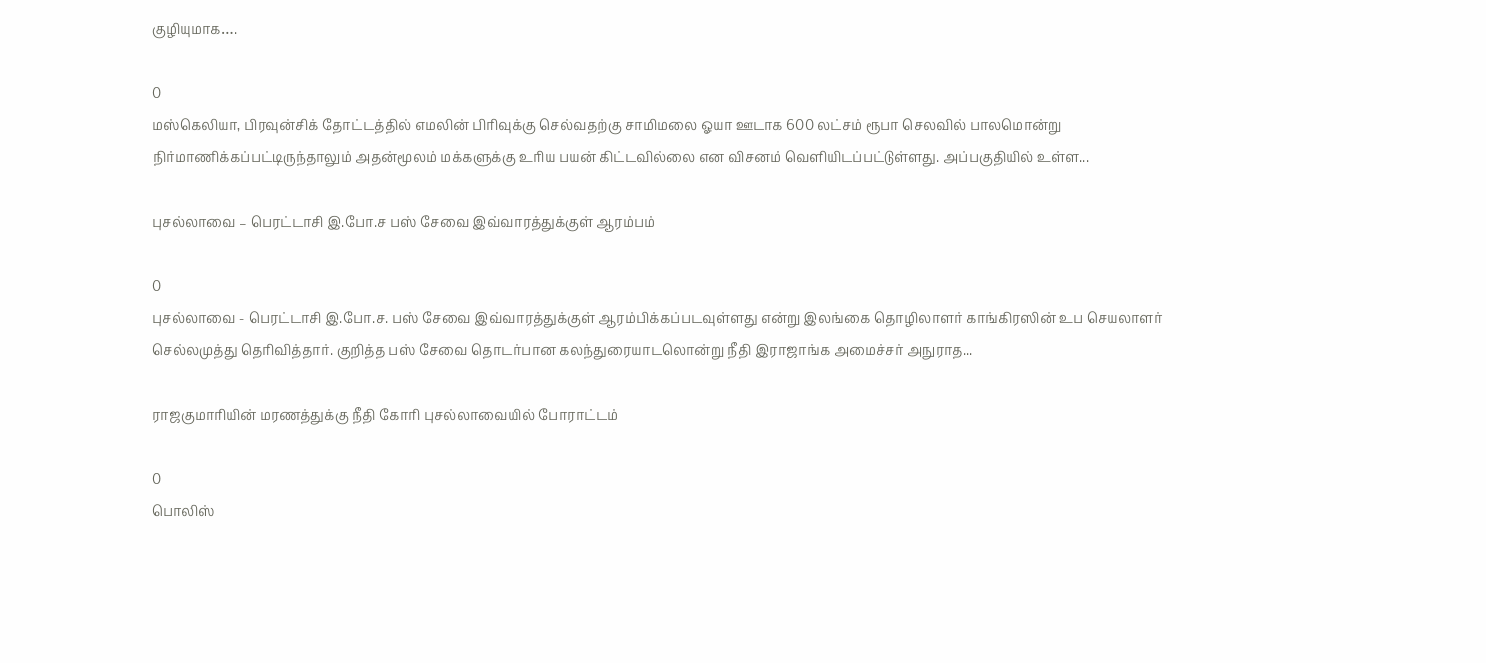குழியுமாக….

0
மஸ்கெலியா, பிரவுன்சிக் தோட்டத்தில் எமலின் பிரிவுக்கு செல்வதற்கு சாமிமலை ஓயா ஊடாக 600 லட்சம் ரூபா செலவில் பாலமொன்று நிர்மாணிக்கப்பட்டிருந்தாலும் அதன்மூலம் மக்களுக்கு உரிய பயன் கிட்டவில்லை என விசனம் வெளியிடப்பட்டுள்ளது. அப்பகுதியில் உள்ள...

புசல்லாவை – பெரட்டாசி இ.போ.ச பஸ் சேவை இவ்வாரத்துக்குள் ஆரம்பம்

0
புசல்லாவை - பெரட்டாசி இ.போ.ச. பஸ் சேவை இவ்வாரத்துக்குள் ஆரம்பிக்கப்படவுள்ளது என்று இலங்கை தொழிலாளர் காங்கிரஸின் உப செயலாளர் செல்லமுத்து தெரிவித்தார். குறித்த பஸ் சேவை தொடர்பான கலந்துரையாடலொன்று நீதி இராஜாங்க அமைச்சர் அநுராத...

ராஜகுமாரியின் மரணத்துக்கு நீதி கோரி புசல்லாவையில் போராட்டம்

0
பொலிஸ்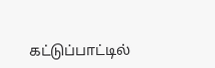கட்டுப்பாட்டில்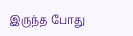இருந்த போது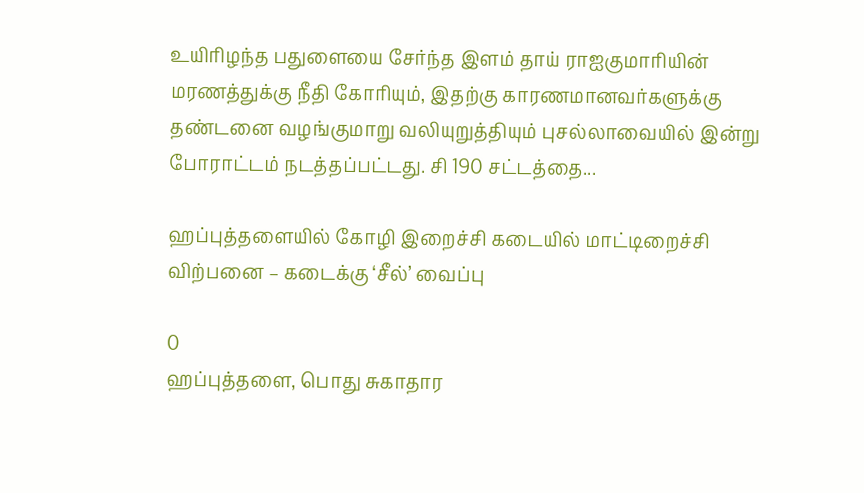உயிரிழந்த பதுளையை சேர்ந்த இளம் தாய் ராஐகுமாரியின் மரணத்துக்கு நீதி கோரியும், இதற்கு காரணமானவர்களுக்கு தண்டனை வழங்குமாறு வலியுறுத்தியும் புசல்லாவையில் இன்று போராட்டம் நடத்தப்பட்டது. சி 190 சட்டத்தை...

ஹப்புத்தளையில் கோழி இறைச்சி கடையில் மாட்டிறைச்சி விற்பனை – கடைக்கு ‘சீல்’ வைப்பு

0
ஹப்புத்தளை, பொது சுகாதார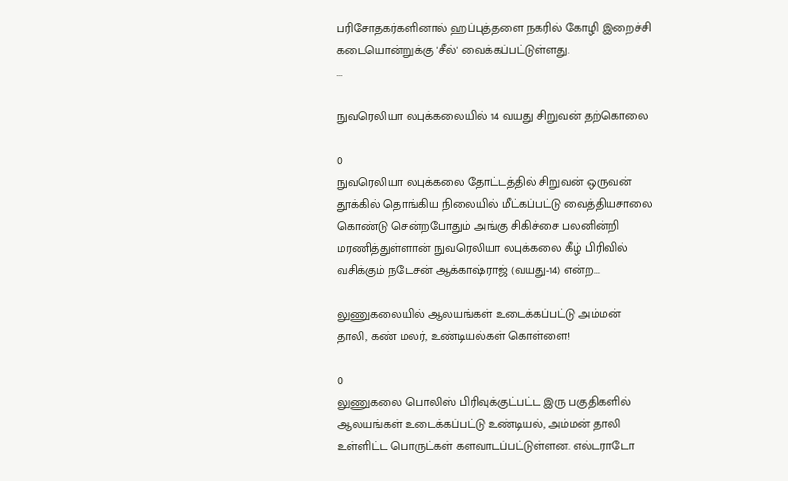பரிசோதகர்களினால் ஹப்புத்தளை நகரில் கோழி இறைச்சி கடையொன்றுக்கு 'சீல்' வைக்கப்பட்டுள்ளது.                           ...

நுவரெலியா லபுக்கலையில் 14 வயது சிறுவன் தற்கொலை

0
நுவரெலியா லபுக்கலை தோட்டத்தில் சிறுவன் ஒருவன் தூக்கில் தொங்கிய நிலையில் மீட்கப்பட்டு வைத்தியசாலை கொண்டு சென்றபோதும் அங்கு சிகிச்சை பலனின்றி மரணித்துள்ளான் நுவரெலியா லபுக்கலை கீழ் பிரிவில் வசிக்கும் நடேசன் ஆக்காஷ்ராஜ் (வயது-14) என்ற...

லுணுகலையில் ஆலயங்கள் உடைக்கப்பட்டு அம்மன் தாலி, கண் மலர், உண்டியல்கள் கொள்ளை!

0
லுணுகலை பொலிஸ் பிரிவுக்குட்பட்ட இரு பகுதிகளில் ஆலயங்கள் உடைக்கப்பட்டு உண்டியல், அம்மன் தாலி உள்ளிட்ட பொருட்கள் களவாடப்பட்டுள்ளன. எல்டராடோ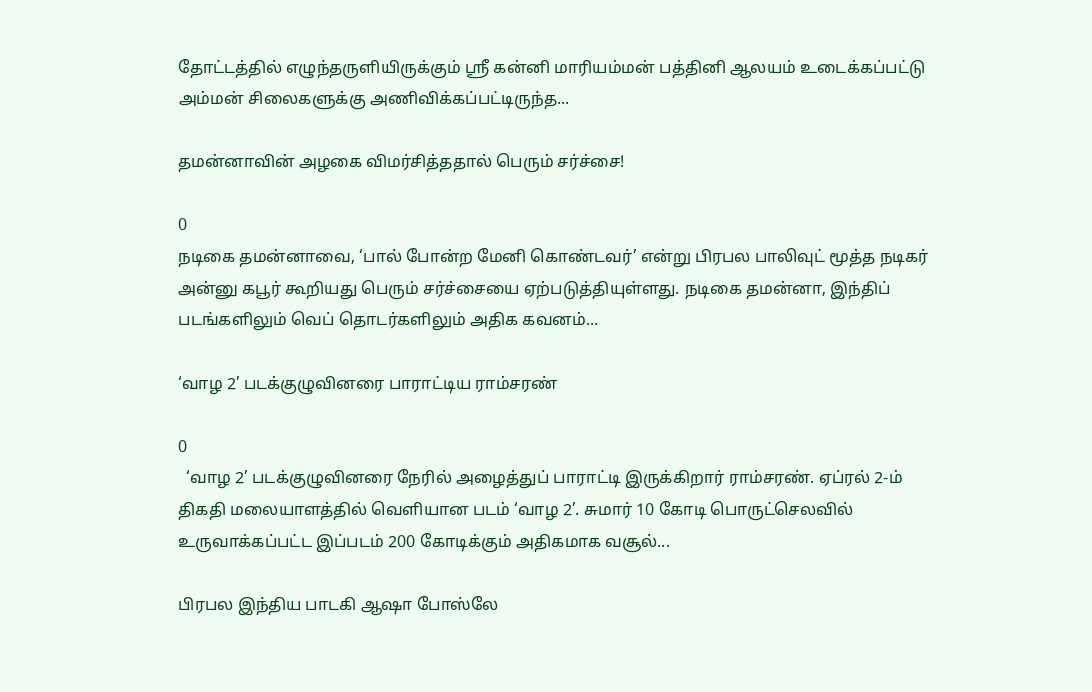தோட்டத்தில் எழுந்தருளியிருக்கும் ஶ்ரீ கன்னி மாரியம்மன் பத்தினி ஆலயம் உடைக்கப்பட்டு அம்மன் சிலைகளுக்கு அணிவிக்கப்பட்டிருந்த...

தமன்னாவின் அழகை விமர்சித்ததால் பெரும் சர்ச்சை!

0
நடிகை தமன்னாவை, ‘பால் போன்ற மேனி கொண்டவர்’ என்று பிரபல பாலிவுட் மூத்த நடிகர் அன்னு கபூர் கூறியது பெரும் சர்ச்சையை ஏற்படுத்தியுள்ளது. நடிகை தமன்னா, இந்திப் படங்களிலும் வெப் தொடர்களிலும் அதிக கவனம்...

‘வாழ 2’ படக்குழுவினரை பாராட்டிய ராம்சரண்

0
  ‘வாழ 2’ படக்குழுவினரை நேரில் அழைத்துப் பாராட்டி இருக்கிறார் ராம்சரண். ஏப்ரல் 2-ம் திகதி மலையாளத்தில் வெளியான படம் ‘வாழ 2’. சுமார் 10 கோடி பொருட்செலவில் உருவாக்கப்பட்ட இப்படம் 200 கோடிக்கும் அதிகமாக வசூல்...

பிரபல இந்திய பாடகி ஆஷா போஸ்லே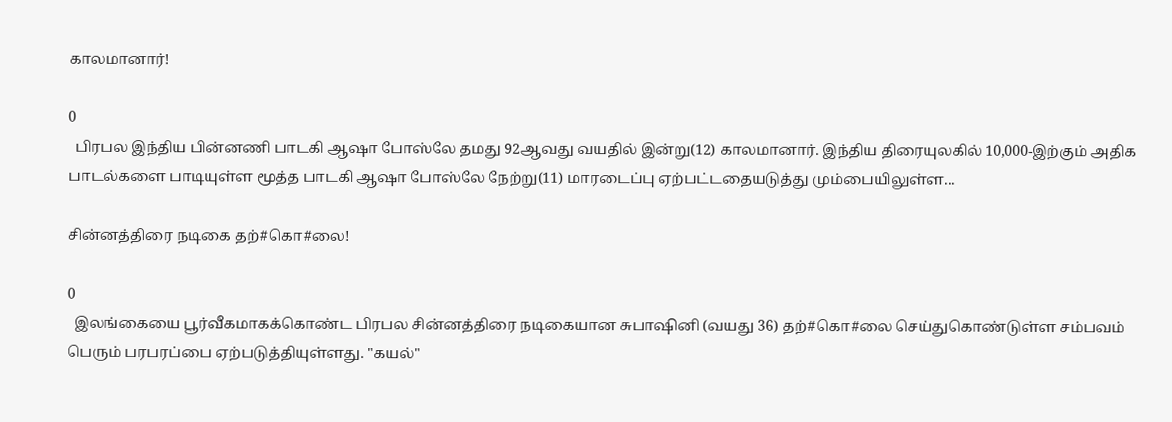காலமானார்!

0
  பிரபல இந்திய பின்னணி பாடகி ஆஷா போஸ்லே தமது 92ஆவது வயதில் இன்று(12) காலமானார். இந்திய திரையுலகில் 10,000-இற்கும் அதிக பாடல்களை பாடியுள்ள மூத்த பாடகி ஆஷா போஸ்லே நேற்று(11) மாரடைப்பு ஏற்பட்டதையடுத்து மும்பையிலுள்ள...

சின்னத்திரை நடிகை தற்#கொ#லை!

0
  இலங்கையை பூர்வீகமாகக்கொண்ட பிரபல சின்னத்திரை நடிகையான சுபாஷினி (வயது 36) தற்#கொ#லை செய்துகொண்டுள்ள சம்பவம் பெரும் பரபரப்பை ஏற்படுத்தியுள்ளது. "கயல்"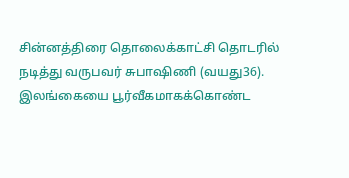சின்னத்திரை தொலைக்காட்சி தொடரில் நடித்து வருபவர் சுபாஷிணி (வயது36). இலங்கையை பூர்வீகமாகக்கொண்ட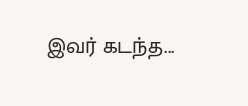இவர் கடந்த...